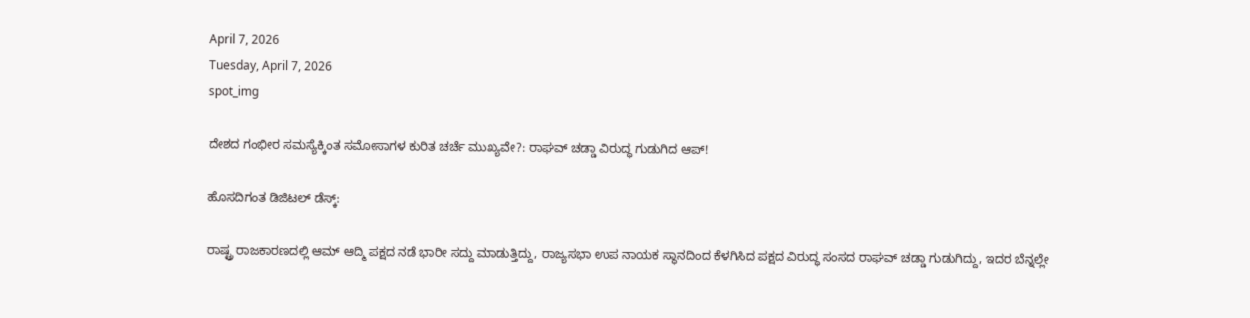April 7, 2026
Tuesday, April 7, 2026
spot_img

ದೇಶದ ಗಂಭೀರ ಸಮಸ್ಯೆಕ್ಕಿಂತ ಸಮೋಸಾಗಳ ಕುರಿತ ಚರ್ಚೆ ಮುಖ್ಯವೇ?: ರಾಘವ್ ಚಡ್ಡಾ ವಿರುದ್ಧ ಗುಡುಗಿದ ಆಪ್!

ಹೊಸದಿಗಂತ ಡಿಜಿಟಲ್ ಡೆಸ್ಕ್:

ರಾಷ್ಟ್ರ ರಾಜಕಾರಣದಲ್ಲಿ ಆಮ್ ಆದ್ಮಿ ಪಕ್ಷದ ನಡೆ ಭಾರೀ ಸದ್ದು ಮಾಡುತ್ತಿದ್ದು, ರಾಜ್ಯಸಭಾ ಉಪ ನಾಯಕ ಸ್ಥಾನದಿಂದ ಕೆಳಗಿಸಿದ ಪಕ್ಷದ ವಿರುದ್ಧ ಸಂಸದ ರಾಘವ್ ಚಡ್ಡಾ ಗುಡುಗಿದ್ದು, ಇದರ ಬೆನ್ನಲ್ಲೇ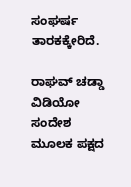ಸಂಘರ್ಷ ತಾರಕಕ್ಕೇರಿದೆ.

ರಾಘವ್ ಚಡ್ಡಾ ವಿಡಿಯೋ ಸಂದೇಶ ಮೂಲಕ ಪಕ್ಷದ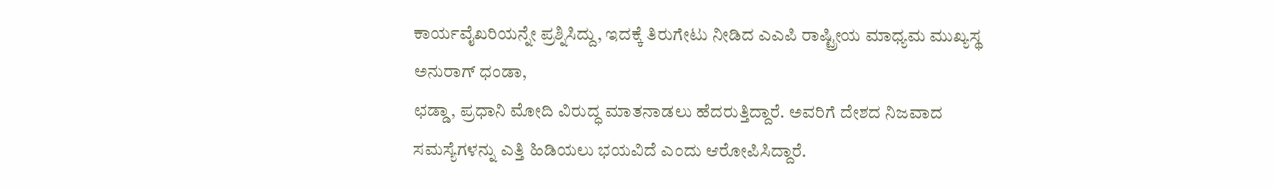ಕಾರ್ಯವೈಖರಿಯನ್ನೇ ಪ್ರಶ್ನಿಸಿದ್ದು, ಇದಕ್ಕೆ ತಿರುಗೇಟು ನೀಡಿದ ಎಎಪಿ ರಾಷ್ಟ್ರೀಯ ಮಾಧ್ಯಮ ಮುಖ್ಯಸ್ಥ ಅನುರಾಗ್ ಧಂಡಾ,
ಛಡ್ಡಾ, ಪ್ರಧಾನಿ ಮೋದಿ ವಿರುದ್ಧ ಮಾತನಾಡಲು ಹೆದರುತ್ತಿದ್ದಾರೆ. ಅವರಿಗೆ ದೇಶದ ನಿಜವಾದ ಸಮಸ್ಯೆಗಳನ್ನು ಎತ್ತಿ ಹಿಡಿಯಲು ಭಯವಿದೆ ಎಂದು ಆರೋಪಿಸಿದ್ದಾರೆ.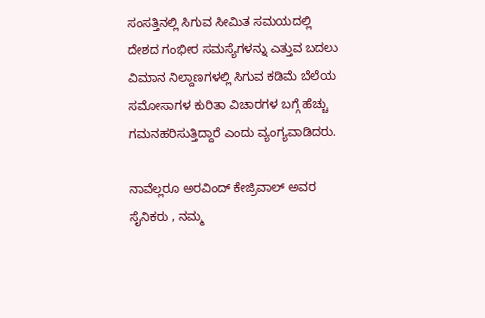ಸಂಸತ್ತಿನಲ್ಲಿ ಸಿಗುವ ಸೀಮಿತ ಸಮಯದಲ್ಲಿ ದೇಶದ ಗಂಭೀರ ಸಮಸ್ಯೆಗಳನ್ನು ಎತ್ತುವ ಬದಲು ವಿಮಾನ ನಿಲ್ದಾಣಗಳಲ್ಲಿ ಸಿಗುವ ಕಡಿಮೆ ಬೆಲೆಯ ಸಮೋಸಾಗಳ ಕುರಿತಾ ವಿಚಾರಗಳ ಬಗ್ಗೆ ಹೆಚ್ಚು ಗಮನಹರಿಸುತ್ತಿದ್ದಾರೆ ಎಂದು ವ್ಯಂಗ್ಯವಾಡಿದರು.

ನಾವೆಲ್ಲರೂ ಅರವಿಂದ್ ಕೇಜ್ರಿವಾಲ್ ಅವರ ಸೈನಿಕರು , ನಮ್ಮ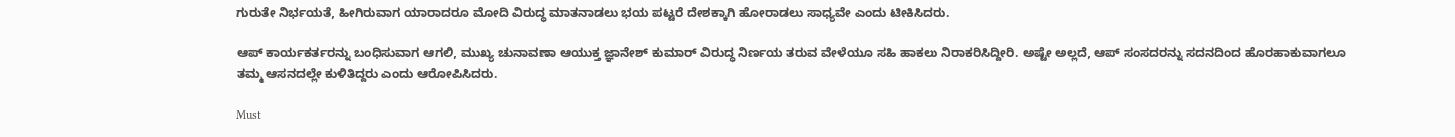ಗುರುತೇ ನಿರ್ಭಯತೆ, ಹೀಗಿರುವಾಗ ಯಾರಾದರೂ ಮೋದಿ ವಿರುದ್ಧ ಮಾತನಾಡಲು ಭಯ ಪಟ್ಟರೆ ದೇಶಕ್ಕಾಗಿ ಹೋರಾಡಲು ಸಾಧ್ಯವೇ ಎಂದು ಟೀಕಿಸಿದರು.

ಆಪ್ ಕಾರ್ಯಕರ್ತರನ್ನು ಬಂಧಿಸುವಾಗ ಆಗಲಿ, ಮುಖ್ಯ ಚುನಾವಣಾ ಆಯುಕ್ತ ಜ್ಞಾನೇಶ್ ಕುಮಾರ್ ವಿರುದ್ಧ ನಿರ್ಣಯ ತರುವ ವೇಳೆಯೂ ಸಹಿ ಹಾಕಲು ನಿರಾಕರಿಸಿದ್ದೀರಿ. ಅಷ್ಟೇ ಅಲ್ಲದೆ, ಆಪ್ ಸಂಸದರನ್ನು ಸದನದಿಂದ ಹೊರಹಾಕುವಾಗಲೂ ತಮ್ಮ ಆಸನದಲ್ಲೇ ಕುಳಿತಿದ್ದರು ಎಂದು ಆರೋಪಿಸಿದರು.

Must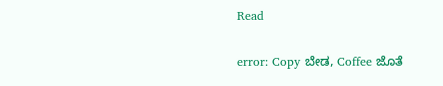Read

error: Copy ಬೇಡ, Coffee ಜೊತೆ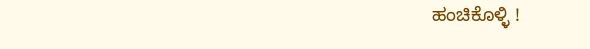ಹಂಚಿಕೊಳ್ಳಿ !